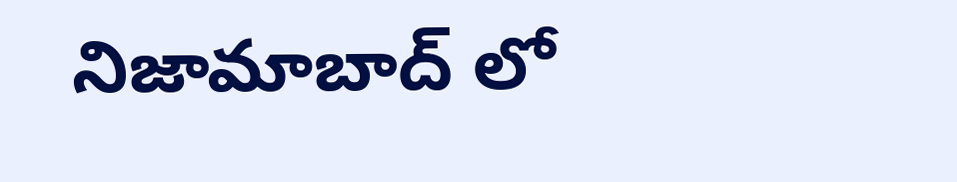నిజామాబాద్ లో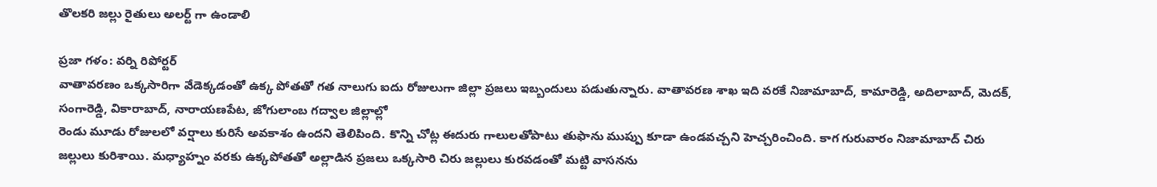తొలకరి జల్లు రైతులు అలర్ట్ గా ఉండాలి

ప్రజా గళం: వర్ని రిపోర్టర్
వాతావరణం ఒక్కసారిగా వేడెక్కడంతో ఉక్క పోతతో గత నాలుగు ఐదు రోజులుగా జిల్లా ప్రజలు ఇబ్బందులు పడుతున్నారు. వాతావరణ శాఖ ఇది వరకే నిజామాబాద్, కామారెడ్డి, అదిలాబాద్, మెదక్, సంగారెడ్డి, వికారాబాద్, నారాయణపేట, జోగులాంబ గద్వాల జిల్లాల్లో
రెండు మూడు రోజులలో వర్షాలు కురిసే అవకాశం ఉందని తెలిపింది. కొన్ని చోట్ల ఈదురు గాలులతోపాటు తుఫాను ముప్పు కూడా ఉండవచ్చని హెచ్చరించింది. కాగ గురువారం నిజామాబాద్ చిరు జల్లులు కురిశాయి. మధ్యాహ్నం వరకు ఉక్కపోతతో అల్లాడిన ప్రజలు ఒక్కసారి చిరు జల్లులు కురవడంతో మట్టి వాసనను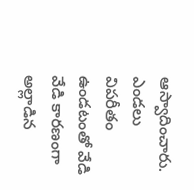ఆస్వాదించారు. ఎండలు విపరీతం ఉండటంతో వేడి వేడి కారణంగా అల్లాడిన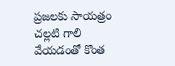ప్రజలకు సాయత్రం చల్లటి గాలి వేయడంతో కొంత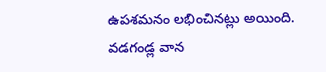ఉపశమనం లభించినట్లు అయింది. వడగండ్ల వాన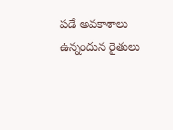పడే అవకాశాలు ఉన్నందున రైతులు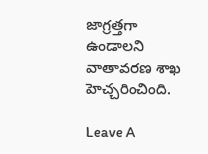జాగ్రత్తగా ఉండాలని వాతావరణ శాఖ హెచ్చరించింది.

Leave A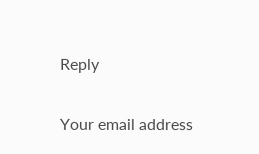Reply

Your email address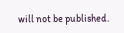will not be published.